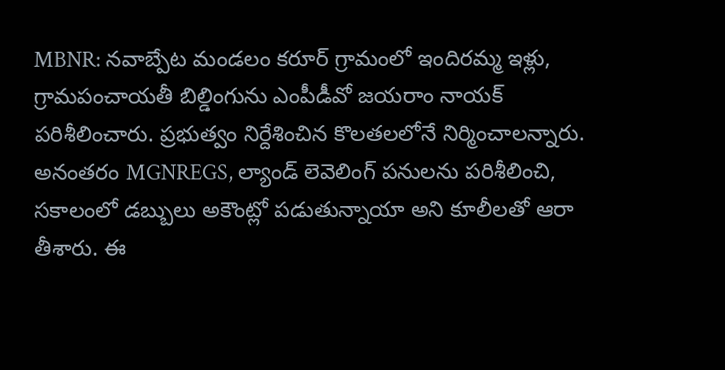MBNR: నవాబ్పేట మండలం కరూర్ గ్రామంలో ఇందిరమ్మ ఇళ్లు, గ్రామపంచాయతీ బిల్డింగును ఎంపీడీవో జయరాం నాయక్ పరిశీలించారు. ప్రభుత్వం నిర్దేశించిన కొలతలలోనే నిర్మించాలన్నారు. అనంతరం MGNREGS, ల్యాండ్ లెవెలింగ్ పనులను పరిశీలించి, సకాలంలో డబ్బులు అకౌంట్లో పడుతున్నాయా అని కూలీలతో ఆరా తీశారు. ఈ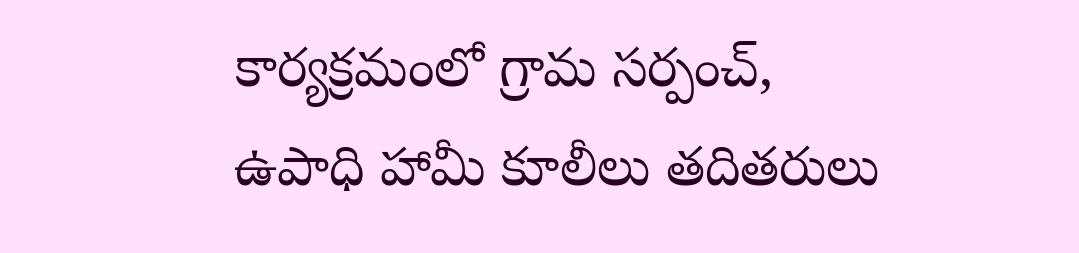కార్యక్రమంలో గ్రామ సర్పంచ్, ఉపాధి హామీ కూలీలు తదితరులు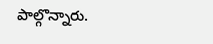పాల్గొన్నారు.